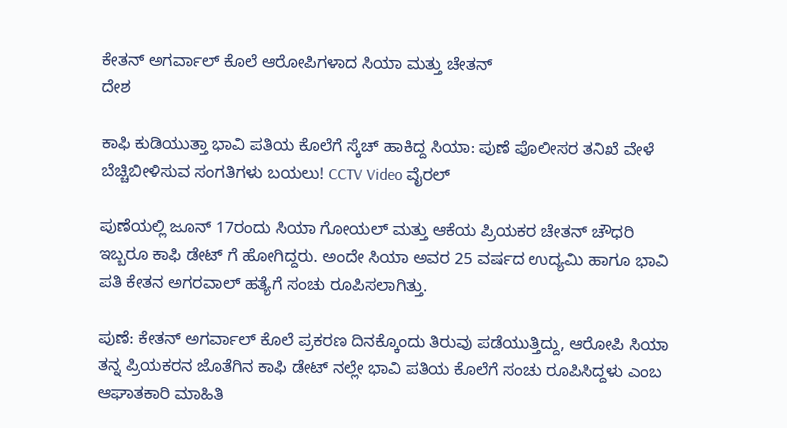ಕೇತನ್ ಅಗರ್ವಾಲ್ ಕೊಲೆ ಆರೋಪಿಗಳಾದ ಸಿಯಾ ಮತ್ತು ಚೇತನ್
ದೇಶ

ಕಾಫಿ ಕುಡಿಯುತ್ತಾ ಭಾವಿ ಪತಿಯ ಕೊಲೆಗೆ ಸ್ಕೆಚ್ ಹಾಕಿದ್ದ ಸಿಯಾ: ಪುಣೆ ಪೊಲೀಸರ ತನಿಖೆ ವೇಳೆ ಬೆಚ್ಚಿಬೀಳಿಸುವ ಸಂಗತಿಗಳು ಬಯಲು! CCTV Video ವೈರಲ್

ಪುಣೆಯಲ್ಲಿ ಜೂನ್ 17ರಂದು ಸಿಯಾ ಗೋಯಲ್ ಮತ್ತು ಆಕೆಯ ಪ್ರಿಯಕರ ಚೇತನ್ ಚೌಧರಿ ಇಬ್ಬರೂ ಕಾಫಿ ಡೇಟ್‌ ಗೆ ಹೋಗಿದ್ದರು. ಅಂದೇ ಸಿಯಾ ಅವರ 25 ವರ್ಷದ ಉದ್ಯಮಿ ಹಾಗೂ ಭಾವಿ ಪತಿ ಕೇತನ ಅಗರವಾಲ್ ಹತ್ಯೆಗೆ ಸಂಚು ರೂಪಿಸಲಾಗಿತ್ತು.

ಪುಣೆ: ಕೇತನ್ ಅಗರ್ವಾಲ್ ಕೊಲೆ ಪ್ರಕರಣ ದಿನಕ್ಕೊಂದು ತಿರುವು ಪಡೆಯುತ್ತಿದ್ದು, ಆರೋಪಿ ಸಿಯಾ ತನ್ನ ಪ್ರಿಯಕರನ ಜೊತೆಗಿನ ಕಾಫಿ ಡೇಟ್ ನಲ್ಲೇ ಭಾವಿ ಪತಿಯ ಕೊಲೆಗೆ ಸಂಚು ರೂಪಿಸಿದ್ದಳು ಎಂಬ ಆಘಾತಕಾರಿ ಮಾಹಿತಿ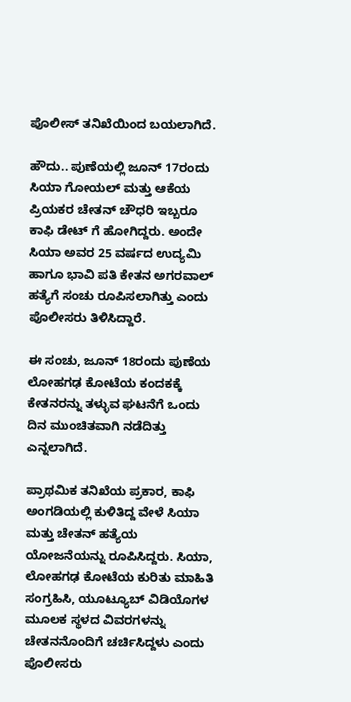ಪೊಲೀಸ್ ತನಿಖೆಯಿಂದ ಬಯಲಾಗಿದೆ.

ಹೌದು.. ಪುಣೆಯಲ್ಲಿ ಜೂನ್ 17ರಂದು ಸಿಯಾ ಗೋಯಲ್ ಮತ್ತು ಆಕೆಯ ಪ್ರಿಯಕರ ಚೇತನ್ ಚೌಧರಿ ಇಬ್ಬರೂ ಕಾಫಿ ಡೇಟ್‌ ಗೆ ಹೋಗಿದ್ದರು. ಅಂದೇ ಸಿಯಾ ಅವರ 25 ವರ್ಷದ ಉದ್ಯಮಿ ಹಾಗೂ ಭಾವಿ ಪತಿ ಕೇತನ ಅಗರವಾಲ್ ಹತ್ಯೆಗೆ ಸಂಚು ರೂಪಿಸಲಾಗಿತ್ತು ಎಂದು ಪೊಲೀಸರು ತಿಳಿಸಿದ್ದಾರೆ.

ಈ ಸಂಚು, ಜೂನ್ 18ರಂದು ಪುಣೆಯ ಲೋಹಗಢ ಕೋಟೆಯ ಕಂದಕಕ್ಕೆ ಕೇತನರನ್ನು ತಳ್ಳುವ ಘಟನೆಗೆ ಒಂದು ದಿನ ಮುಂಚಿತವಾಗಿ ನಡೆದಿತ್ತು ಎನ್ನಲಾಗಿದೆ.

ಪ್ರಾಥಮಿಕ ತನಿಖೆಯ ಪ್ರಕಾರ, ಕಾಫಿ ಅಂಗಡಿಯಲ್ಲಿ ಕುಳಿತಿದ್ದ ವೇಳೆ ಸಿಯಾ ಮತ್ತು ಚೇತನ್ ಹತ್ಯೆಯ ಯೋಜನೆಯನ್ನು ರೂಪಿಸಿದ್ದರು. ಸಿಯಾ, ಲೋಹಗಢ ಕೋಟೆಯ ಕುರಿತು ಮಾಹಿತಿ ಸಂಗ್ರಹಿಸಿ, ಯೂಟ್ಯೂಬ್ ವಿಡಿಯೊಗಳ ಮೂಲಕ ಸ್ಥಳದ ವಿವರಗಳನ್ನು ಚೇತನನೊಂದಿಗೆ ಚರ್ಚಿಸಿದ್ದಳು ಎಂದು ಪೊಲೀಸರು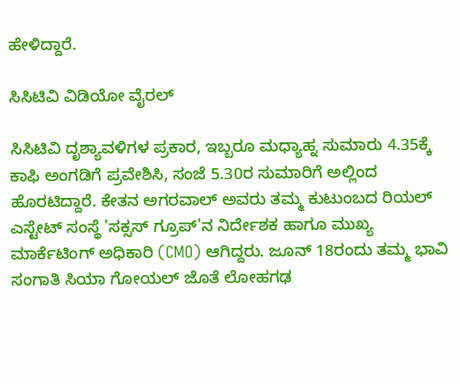ಹೇಳಿದ್ದಾರೆ.

ಸಿಸಿಟಿವಿ ವಿಡಿಯೋ ವೈರಲ್

ಸಿಸಿಟಿವಿ ದೃಶ್ಯಾವಳಿಗಳ ಪ್ರಕಾರ, ಇಬ್ಬರೂ ಮಧ್ಯಾಹ್ನ ಸುಮಾರು 4.35ಕ್ಕೆ ಕಾಫಿ ಅಂಗಡಿಗೆ ಪ್ರವೇಶಿಸಿ, ಸಂಜೆ 5.30ರ ಸುಮಾರಿಗೆ ಅಲ್ಲಿಂದ ಹೊರಟಿದ್ದಾರೆ. ಕೇತನ ಅಗರವಾಲ್ ಅವರು ತಮ್ಮ ಕುಟುಂಬದ ರಿಯಲ್ ಎಸ್ಟೇಟ್ ಸಂಸ್ಥೆ 'ಸಕ್ಸಸ್ ಗ್ರೂಪ್'ನ ನಿರ್ದೇಶಕ ಹಾಗೂ ಮುಖ್ಯ ಮಾರ್ಕೆಟಿಂಗ್ ಅಧಿಕಾರಿ (CMO) ಆಗಿದ್ದರು. ಜೂನ್ 18ರಂದು ತಮ್ಮ ಭಾವಿ ಸಂಗಾತಿ ಸಿಯಾ ಗೋಯಲ್ ಜೊತೆ ಲೋಹಗಢ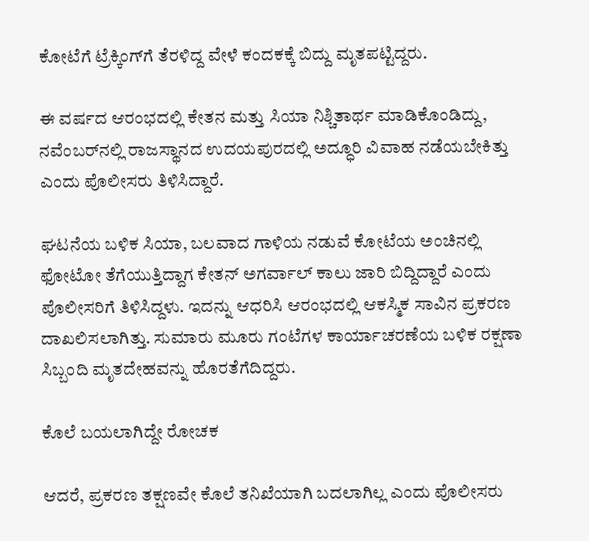ಕೋಟೆಗೆ ಟ್ರೆಕ್ಕಿಂಗ್‌ಗೆ ತೆರಳಿದ್ದ ವೇಳೆ ಕಂದಕಕ್ಕೆ ಬಿದ್ದು ಮೃತಪಟ್ಟಿದ್ದರು.

ಈ ವರ್ಷದ ಆರಂಭದಲ್ಲಿ ಕೇತನ ಮತ್ತು ಸಿಯಾ ನಿಶ್ಚಿತಾರ್ಥ ಮಾಡಿಕೊಂಡಿದ್ದು, ನವೆಂಬರ್‌ನಲ್ಲಿ ರಾಜಸ್ಥಾನದ ಉದಯಪುರದಲ್ಲಿ ಅದ್ಧೂರಿ ವಿವಾಹ ನಡೆಯಬೇಕಿತ್ತು ಎಂದು ಪೊಲೀಸರು ತಿಳಿಸಿದ್ದಾರೆ.

ಘಟನೆಯ ಬಳಿಕ ಸಿಯಾ, ಬಲವಾದ ಗಾಳಿಯ ನಡುವೆ ಕೋಟೆಯ ಅಂಚಿನಲ್ಲಿ ಫೋಟೋ ತೆಗೆಯುತ್ತಿದ್ದಾಗ ಕೇತನ್ ಅಗರ್ವಾಲ್ ಕಾಲು ಜಾರಿ ಬಿದ್ದಿದ್ದಾರೆ ಎಂದು ಪೊಲೀಸರಿಗೆ ತಿಳಿಸಿದ್ದಳು. ಇದನ್ನು ಆಧರಿಸಿ ಆರಂಭದಲ್ಲಿ ಆಕಸ್ಮಿಕ ಸಾವಿನ ಪ್ರಕರಣ ದಾಖಲಿಸಲಾಗಿತ್ತು. ಸುಮಾರು ಮೂರು ಗಂಟೆಗಳ ಕಾರ್ಯಾಚರಣೆಯ ಬಳಿಕ ರಕ್ಷಣಾ ಸಿಬ್ಬಂದಿ ಮೃತದೇಹವನ್ನು ಹೊರತೆಗೆದಿದ್ದರು.

ಕೊಲೆ ಬಯಲಾಗಿದ್ದೇ ರೋಚಕ

ಆದರೆ, ಪ್ರಕರಣ ತಕ್ಷಣವೇ ಕೊಲೆ ತನಿಖೆಯಾಗಿ ಬದಲಾಗಿಲ್ಲ ಎಂದು ಪೊಲೀಸರು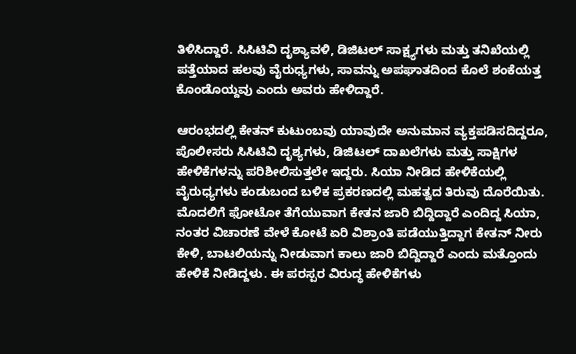ತಿಳಿಸಿದ್ದಾರೆ. ಸಿಸಿಟಿವಿ ದೃಶ್ಯಾವಳಿ, ಡಿಜಿಟಲ್ ಸಾಕ್ಷ್ಯಗಳು ಮತ್ತು ತನಿಖೆಯಲ್ಲಿ ಪತ್ತೆಯಾದ ಹಲವು ವೈರುಧ್ಯಗಳು, ಸಾವನ್ನು ಅಪಘಾತದಿಂದ ಕೊಲೆ ಶಂಕೆಯತ್ತ ಕೊಂಡೊಯ್ದವು ಎಂದು ಅವರು ಹೇಳಿದ್ದಾರೆ.

ಆರಂಭದಲ್ಲಿ ಕೇತನ್ ಕುಟುಂಬವು ಯಾವುದೇ ಅನುಮಾನ ವ್ಯಕ್ತಪಡಿಸದಿದ್ದರೂ, ಪೊಲೀಸರು ಸಿಸಿಟಿವಿ ದೃಶ್ಯಗಳು, ಡಿಜಿಟಲ್ ದಾಖಲೆಗಳು ಮತ್ತು ಸಾಕ್ಷಿಗಳ ಹೇಳಿಕೆಗಳನ್ನು ಪರಿಶೀಲಿಸುತ್ತಲೇ ಇದ್ದರು. ಸಿಯಾ ನೀಡಿದ ಹೇಳಿಕೆಯಲ್ಲಿ ವೈರುಧ್ಯಗಳು ಕಂಡುಬಂದ ಬಳಿಕ ಪ್ರಕರಣದಲ್ಲಿ ಮಹತ್ವದ ತಿರುವು ದೊರೆಯಿತು. ಮೊದಲಿಗೆ ಫೋಟೋ ತೆಗೆಯುವಾಗ ಕೇತನ ಜಾರಿ ಬಿದ್ದಿದ್ದಾರೆ ಎಂದಿದ್ದ ಸಿಯಾ, ನಂತರ ವಿಚಾರಣೆ ವೇಳೆ ಕೋಟೆ ಏರಿ ವಿಶ್ರಾಂತಿ ಪಡೆಯುತ್ತಿದ್ದಾಗ ಕೇತನ್ ನೀರು ಕೇಳಿ, ಬಾಟಲಿಯನ್ನು ನೀಡುವಾಗ ಕಾಲು ಜಾರಿ ಬಿದ್ದಿದ್ದಾರೆ ಎಂದು ಮತ್ತೊಂದು ಹೇಳಿಕೆ ನೀಡಿದ್ದಳು. ಈ ಪರಸ್ಪರ ವಿರುದ್ಧ ಹೇಳಿಕೆಗಳು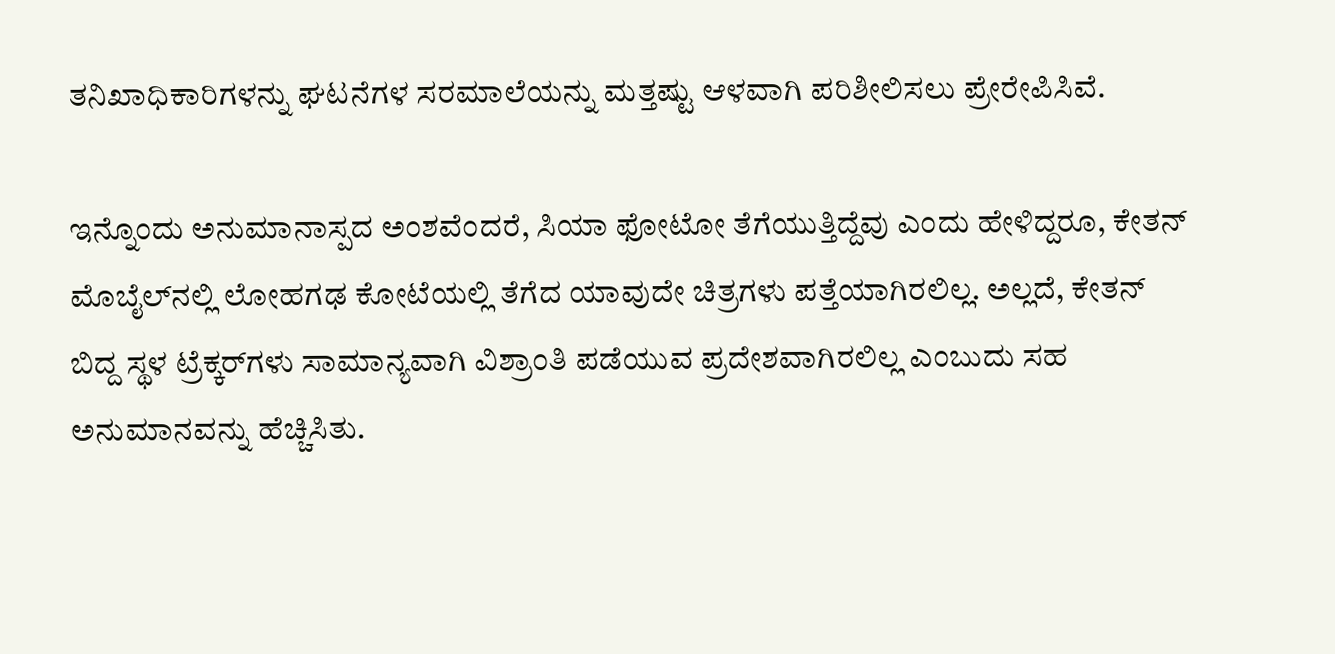ತನಿಖಾಧಿಕಾರಿಗಳನ್ನು ಘಟನೆಗಳ ಸರಮಾಲೆಯನ್ನು ಮತ್ತಷ್ಟು ಆಳವಾಗಿ ಪರಿಶೀಲಿಸಲು ಪ್ರೇರೇಪಿಸಿವೆ.

ಇನ್ನೊಂದು ಅನುಮಾನಾಸ್ಪದ ಅಂಶವೆಂದರೆ, ಸಿಯಾ ಫೋಟೋ ತೆಗೆಯುತ್ತಿದ್ದೆವು ಎಂದು ಹೇಳಿದ್ದರೂ, ಕೇತನ್ ಮೊಬೈಲ್‌ನಲ್ಲಿ ಲೋಹಗಢ ಕೋಟೆಯಲ್ಲಿ ತೆಗೆದ ಯಾವುದೇ ಚಿತ್ರಗಳು ಪತ್ತೆಯಾಗಿರಲಿಲ್ಲ. ಅಲ್ಲದೆ, ಕೇತನ್ ಬಿದ್ದ ಸ್ಥಳ ಟ್ರೆಕ್ಕರ್‌ಗಳು ಸಾಮಾನ್ಯವಾಗಿ ವಿಶ್ರಾಂತಿ ಪಡೆಯುವ ಪ್ರದೇಶವಾಗಿರಲಿಲ್ಲ ಎಂಬುದು ಸಹ ಅನುಮಾನವನ್ನು ಹೆಚ್ಚಿಸಿತು.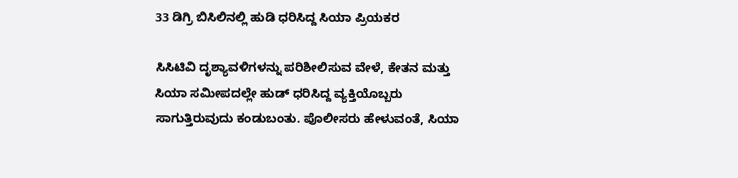33 ಡಿಗ್ರಿ ಬಿಸಿಲಿನಲ್ಲಿ ಹುಡಿ ಧರಿಸಿದ್ದ ಸಿಯಾ ಪ್ರಿಯಕರ

ಸಿಸಿಟಿವಿ ದೃಶ್ಯಾವಳಿಗಳನ್ನು ಪರಿಶೀಲಿಸುವ ವೇಳೆ, ಕೇತನ ಮತ್ತು ಸಿಯಾ ಸಮೀಪದಲ್ಲೇ ಹುಡ್ ಧರಿಸಿದ್ದ ವ್ಯಕ್ತಿಯೊಬ್ಬರು ಸಾಗುತ್ತಿರುವುದು ಕಂಡುಬಂತು. ಪೊಲೀಸರು ಹೇಳುವಂತೆ, ಸಿಯಾ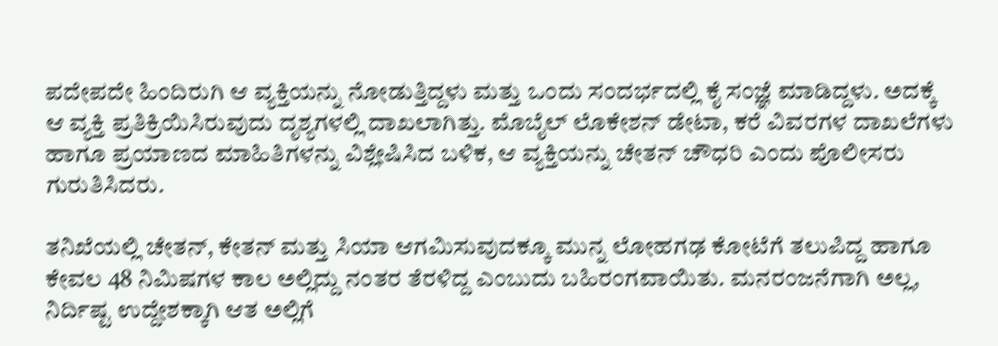ಪದೇಪದೇ ಹಿಂದಿರುಗಿ ಆ ವ್ಯಕ್ತಿಯನ್ನು ನೋಡುತ್ತಿದ್ದಳು ಮತ್ತು ಒಂದು ಸಂದರ್ಭದಲ್ಲಿ ಕೈ ಸಂಜ್ಞೆ ಮಾಡಿದ್ದಳು. ಅದಕ್ಕೆ ಆ ವ್ಯಕ್ತಿ ಪ್ರತಿಕ್ರಿಯಿಸಿರುವುದು ದೃಶ್ಯಗಳಲ್ಲಿ ದಾಖಲಾಗಿತ್ತು. ಮೊಬೈಲ್ ಲೊಕೇಶನ್ ಡೇಟಾ, ಕರೆ ವಿವರಗಳ ದಾಖಲೆಗಳು ಹಾಗೂ ಪ್ರಯಾಣದ ಮಾಹಿತಿಗಳನ್ನು ವಿಶ್ಲೇಷಿಸಿದ ಬಳಿಕ, ಆ ವ್ಯಕ್ತಿಯನ್ನು ಚೇತನ್ ಚೌಧರಿ ಎಂದು ಪೊಲೀಸರು ಗುರುತಿಸಿದರು.

ತನಿಖೆಯಲ್ಲಿ ಚೇತನ್, ಕೇತನ್ ಮತ್ತು ಸಿಯಾ ಆಗಮಿಸುವುದಕ್ಕೂ ಮುನ್ನ ಲೋಹಗಢ ಕೋಟೆಗೆ ತಲುಪಿದ್ದ ಹಾಗೂ ಕೇವಲ 48 ನಿಮಿಷಗಳ ಕಾಲ ಅಲ್ಲಿದ್ದು ನಂತರ ತೆರಳಿದ್ದ ಎಂಬುದು ಬಹಿರಂಗವಾಯಿತು. ಮನರಂಜನೆಗಾಗಿ ಅಲ್ಲ, ನಿರ್ದಿಷ್ಟ ಉದ್ದೇಶಕ್ಕಾಗಿ ಆತ ಅಲ್ಲಿಗೆ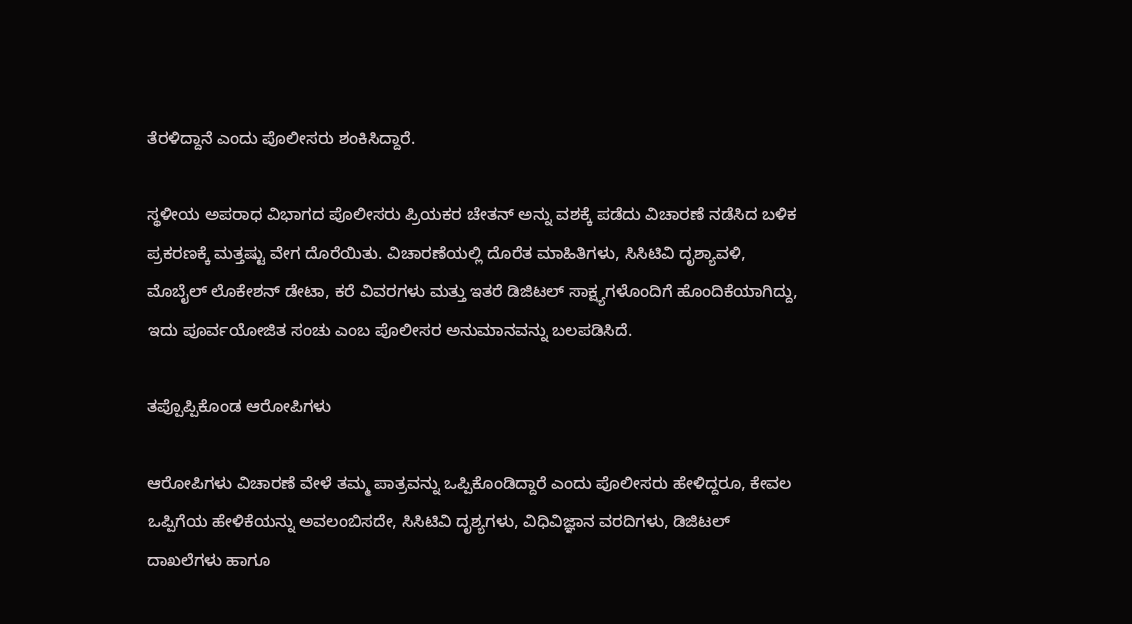ತೆರಳಿದ್ದಾನೆ ಎಂದು ಪೊಲೀಸರು ಶಂಕಿಸಿದ್ದಾರೆ.

ಸ್ಥಳೀಯ ಅಪರಾಧ ವಿಭಾಗದ ಪೊಲೀಸರು ಪ್ರಿಯಕರ ಚೇತನ್ ಅನ್ನು ವಶಕ್ಕೆ ಪಡೆದು ವಿಚಾರಣೆ ನಡೆಸಿದ ಬಳಿಕ ಪ್ರಕರಣಕ್ಕೆ ಮತ್ತಷ್ಟು ವೇಗ ದೊರೆಯಿತು. ವಿಚಾರಣೆಯಲ್ಲಿ ದೊರೆತ ಮಾಹಿತಿಗಳು, ಸಿಸಿಟಿವಿ ದೃಶ್ಯಾವಳಿ, ಮೊಬೈಲ್ ಲೊಕೇಶನ್ ಡೇಟಾ, ಕರೆ ವಿವರಗಳು ಮತ್ತು ಇತರೆ ಡಿಜಿಟಲ್ ಸಾಕ್ಷ್ಯಗಳೊಂದಿಗೆ ಹೊಂದಿಕೆಯಾಗಿದ್ದು, ಇದು ಪೂರ್ವಯೋಜಿತ ಸಂಚು ಎಂಬ ಪೊಲೀಸರ ಅನುಮಾನವನ್ನು ಬಲಪಡಿಸಿದೆ.

ತಪ್ಪೊಪ್ಪಿಕೊಂಡ ಆರೋಪಿಗಳು

ಆರೋಪಿಗಳು ವಿಚಾರಣೆ ವೇಳೆ ತಮ್ಮ ಪಾತ್ರವನ್ನು ಒಪ್ಪಿಕೊಂಡಿದ್ದಾರೆ ಎಂದು ಪೊಲೀಸರು ಹೇಳಿದ್ದರೂ, ಕೇವಲ ಒಪ್ಪಿಗೆಯ ಹೇಳಿಕೆಯನ್ನು ಅವಲಂಬಿಸದೇ, ಸಿಸಿಟಿವಿ ದೃಶ್ಯಗಳು, ವಿಧಿವಿಜ್ಞಾನ ವರದಿಗಳು, ಡಿಜಿಟಲ್ ದಾಖಲೆಗಳು ಹಾಗೂ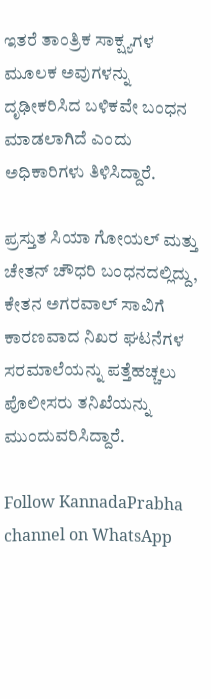ಇತರೆ ತಾಂತ್ರಿಕ ಸಾಕ್ಷ್ಯಗಳ ಮೂಲಕ ಅವುಗಳನ್ನು ದೃಢೀಕರಿಸಿದ ಬಳಿಕವೇ ಬಂಧನ ಮಾಡಲಾಗಿದೆ ಎಂದು ಅಧಿಕಾರಿಗಳು ತಿಳಿಸಿದ್ದಾರೆ.

ಪ್ರಸ್ತುತ ಸಿಯಾ ಗೋಯಲ್ ಮತ್ತು ಚೇತನ್ ಚೌಧರಿ ಬಂಧನದಲ್ಲಿದ್ದು, ಕೇತನ ಅಗರವಾಲ್ ಸಾವಿಗೆ ಕಾರಣವಾದ ನಿಖರ ಘಟನೆಗಳ ಸರಮಾಲೆಯನ್ನು ಪತ್ತೆಹಚ್ಚಲು ಪೊಲೀಸರು ತನಿಖೆಯನ್ನು ಮುಂದುವರಿಸಿದ್ದಾರೆ.

Follow KannadaPrabha channel on WhatsApp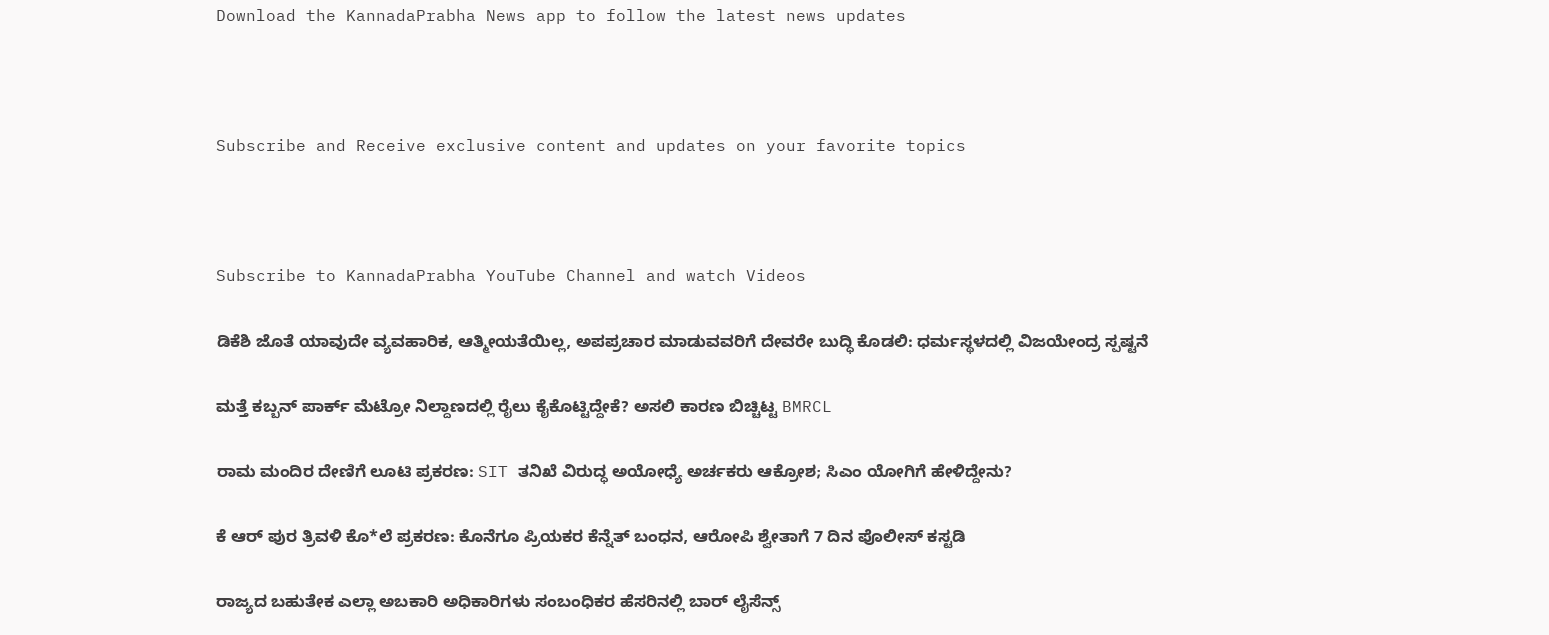Download the KannadaPrabha News app to follow the latest news updates



Subscribe and Receive exclusive content and updates on your favorite topics



Subscribe to KannadaPrabha YouTube Channel and watch Videos

ಡಿಕೆಶಿ ಜೊತೆ ಯಾವುದೇ ವ್ಯವಹಾರಿಕ, ಆತ್ಮೀಯತೆಯಿಲ್ಲ, ಅಪಪ್ರಚಾರ ಮಾಡುವವರಿಗೆ ದೇವರೇ ಬುದ್ಧಿ ಕೊಡಲಿ: ಧರ್ಮಸ್ಥಳದಲ್ಲಿ ವಿಜಯೇಂದ್ರ ಸ್ಪಷ್ಟನೆ

ಮತ್ತೆ ಕಬ್ಬನ್‌ ಪಾರ್ಕ್‌ ಮೆಟ್ರೋ ನಿಲ್ದಾಣದಲ್ಲಿ ರೈಲು ಕೈಕೊಟ್ಟಿದ್ದೇಕೆ? ಅಸಲಿ ಕಾರಣ ಬಿಚ್ಚಿಟ್ಟ BMRCL

ರಾಮ ಮಂದಿರ ದೇಣಿಗೆ ಲೂಟಿ ಪ್ರಕರಣ: SIT ತನಿಖೆ ವಿರುದ್ಧ ಅಯೋಧ್ಯೆ ಅರ್ಚಕರು ಆಕ್ರೋಶ; ಸಿಎಂ ಯೋಗಿಗೆ ಹೇಳಿದ್ದೇನು?

ಕೆ ಆರ್ ಪುರ ತ್ರಿವಳಿ ಕೊ*ಲೆ ಪ್ರಕರಣ: ಕೊನೆಗೂ ಪ್ರಿಯಕರ ಕೆನ್ನೆತ್ ಬಂಧನ, ಆರೋಪಿ ಶ್ವೇತಾಗೆ 7 ದಿನ ಪೊಲೀಸ್ ಕಸ್ಟಡಿ

ರಾಜ್ಯದ ಬಹುತೇಕ ಎಲ್ಲಾ ಅಬಕಾರಿ ಅಧಿಕಾರಿಗಳು ಸಂಬಂಧಿಕರ ಹೆಸರಿನಲ್ಲಿ ಬಾರ್ ಲೈಸೆನ್ಸ್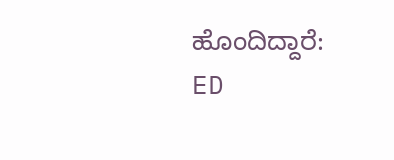ಹೊಂದಿದ್ದಾರೆ: ED